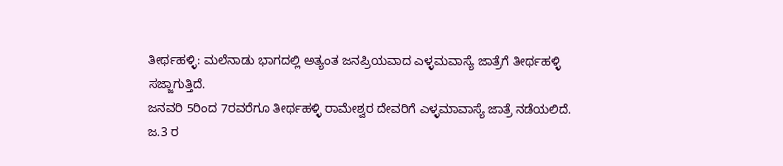ತೀರ್ಥಹಳ್ಳಿ: ಮಲೆನಾಡು ಭಾಗದಲ್ಲಿ ಅತ್ಯಂತ ಜನಪ್ರಿಯವಾದ ಎಳ್ಳಮವಾಸ್ಯೆ ಜಾತ್ರೆಗೆ ತೀರ್ಥಹಳ್ಳಿ ಸಜ್ಜಾಗುತ್ತಿದೆ.
ಜನವರಿ 5ರಿಂದ 7ರವರೆಗೂ ತೀರ್ಥಹಳ್ಳಿ ರಾಮೇಶ್ವರ ದೇವರಿಗೆ ಎಳ್ಳಮಾವಾಸ್ಯೆ ಜಾತ್ರೆ ನಡೆಯಲಿದೆ.
ಜ.3 ರ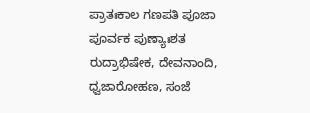ಪ್ರಾತಃಕಾಲ ಗಣಪತಿ ಪೂಜಾ ಪೂರ್ವಕ ಪುಣ್ಯಾಃಶತ ರುದ್ರಾಭಿಷೇಕ, ದೇವನಾಂದಿ, ಧ್ವಜಾರೋಹಣ, ಸಂಜೆ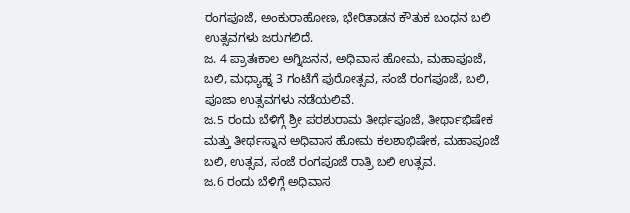ರಂಗಪೂಜೆ, ಅಂಕುರಾಹೋಣ, ಭೇರಿತಾಡನ ಕೌತುಕ ಬಂಧನ ಬಲಿ ಉತ್ಸವಗಳು ಜರುಗಲಿದೆ.
ಜ. 4 ಪ್ರಾತಃಕಾಲ ಅಗ್ನಿಜನನ, ಅಧಿವಾಸ ಹೋಮ, ಮಹಾಪೂಜೆ, ಬಲಿ, ಮಧ್ಯಾಹ್ನ 3 ಗಂಟೆಗೆ ಪುರೋತ್ಸವ, ಸಂಜೆ ರಂಗಪೂಜೆ, ಬಲಿ, ಪೂಜಾ ಉತ್ಸವಗಳು ನಡೆಯಲಿವೆ.
ಜ.5 ರಂದು ಬೆಳಿಗ್ಗೆ ಶ್ರೀ ಪರಶುರಾಮ ತೀರ್ಥಪೂಜೆ, ತೀರ್ಥಾಭಿಷೇಕ ಮತ್ತು ತೀರ್ಥಸ್ನಾನ ಅಧಿವಾಸ ಹೋಮ ಕಲಶಾಭಿಷೇಕ, ಮಹಾಪೂಜೆ ಬಲಿ, ಉತ್ಸವ, ಸಂಜೆ ರಂಗಪೂಜೆ ರಾತ್ರಿ ಬಲಿ ಉತ್ಸವ.
ಜ.6 ರಂದು ಬೆಳಿಗ್ಗೆ ಅಧಿವಾಸ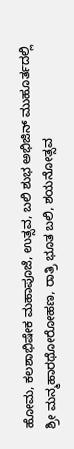ಹೋಮ, ಕಲಶಾಭಿಷೇಕ ಮಹಾಪೂಜೆ, ಉತ್ಸವ, ಬಲಿ ಶುಭ ಅಭಿಜಿನ್ ಮುಹೂರ್ತದಲ್ಲಿ ಶ್ರೀ ಮನ್ಮಹಾರಥೋರೋಹಣ, ರಾತ್ರಿ ಭೂತ ಬಲಿ, ಶಯನೋತ್ಸವ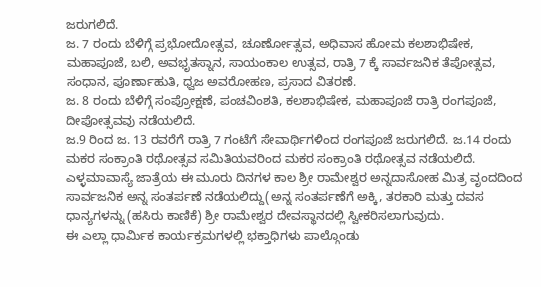ಜರುಗಲಿದೆ.
ಜ. 7 ರಂದು ಬೆಳಿಗ್ಗೆ ಪ್ರಭೋದೋತ್ಸವ, ಚೂರ್ಣೋತ್ಸವ, ಅಧಿವಾಸ ಹೋಮ ಕಲಶಾಭಿಷೇಕ, ಮಹಾಪೂಜೆ, ಬಲಿ, ಅವಭೃತಸ್ನಾನ, ಸಾಯಂಕಾಲ ಉತ್ಸವ, ರಾತ್ರಿ 7 ಕ್ಕೆ ಸಾರ್ವಜನಿಕ ತೆಪೋತ್ಸವ, ಸಂಧಾನ, ಪೂರ್ಣಾಹುತಿ, ಧ್ವಜ ಅವರೋಹಣ, ಪ್ರಸಾದ ವಿತರಣೆ.
ಜ. 8 ರಂದು ಬೆಳಿಗ್ಗೆ ಸಂಪ್ರೋಕ್ಷಣೆ, ಪಂಚವಿಂಶತಿ, ಕಲಶಾಭಿಷೇಕ, ಮಹಾಪೂಜೆ ರಾತ್ರಿ ರಂಗಪೂಜೆ, ದೀಪೋತ್ಸವವು ನಡೆಯಲಿದೆ.
ಜ.9 ರಿಂದ ಜ. 13 ರವರೆಗೆ ರಾತ್ರಿ 7 ಗಂಟೆಗೆ ಸೇವಾರ್ಥಿಗಳಿಂದ ರಂಗಪೂಜೆ ಜರುಗಲಿದೆ. ಜ.14 ರಂದು ಮಕರ ಸಂಕ್ರಾಂತಿ ರಥೋತ್ಸವ ಸಮಿತಿಯವರಿಂದ ಮಕರ ಸಂಕ್ರಾಂತಿ ರಥೋತ್ಸವ ನಡೆಯಲಿದೆ.
ಎಳ್ಳಮಾವಾಸ್ಯೆ ಜಾತ್ರೆಯ ಈ ಮೂರು ದಿನಗಳ ಕಾಲ ಶ್ರೀ ರಾಮೇಶ್ವರ ಅನ್ನದಾಸೋಹ ಮಿತ್ರ ವೃಂದದಿಂದ ಸಾರ್ವಜನಿಕ ಅನ್ನ ಸಂತರ್ಪಣೆ ನಡೆಯಲಿದ್ದು(ಅನ್ನ ಸಂತರ್ಪಣೆಗೆ ಅಕ್ಕಿ, ತರಕಾರಿ ಮತ್ತು ದವಸ ಧಾನ್ಯಗಳನ್ನು (ಹಸಿರು ಕಾಣಿಕೆ) ಶ್ರೀ ರಾಮೇಶ್ವರ ದೇವಸ್ಥಾನದಲ್ಲಿ ಸ್ವೀಕರಿಸಲಾಗುವುದು.
ಈ ಎಲ್ಲಾ ಧಾರ್ಮಿಕ ಕಾರ್ಯಕ್ರಮಗಳಲ್ಲಿ ಭಕ್ತಾಧಿಗಳು ಪಾಲ್ಗೊಂಡು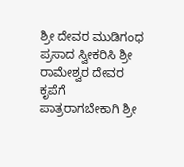ಶ್ರೀ ದೇವರ ಮುಡಿಗಂಧ ಪ್ರಸಾದ ಸ್ವೀಕರಿಸಿ ಶ್ರೀ ರಾಮೇಶ್ವರ ದೇವರ ಕೃಪೆಗೆ ಪಾತ್ರರಾಗಬೇಕಾಗಿ ಶ್ರೀ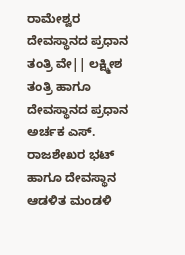ರಾಮೇಶ್ವರ ದೇವಸ್ಥಾನದ ಪ್ರಧಾನ ತಂತ್ರಿ ವೇ|| ಲಕ್ಷ್ಮೀಶ ತಂತ್ರಿ ಹಾಗೂ ದೇವಸ್ಥಾನದ ಪ್ರಧಾನ ಅರ್ಚಕ ಎಸ್. ರಾಜಶೇಖರ ಭಟ್ ಹಾಗೂ ದೇವಸ್ಥಾನ ಆಡಳಿತ ಮಂಡಳಿ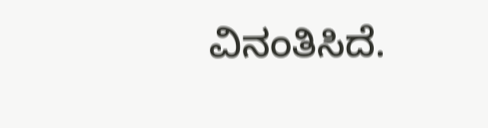ವಿನಂತಿಸಿದೆ.